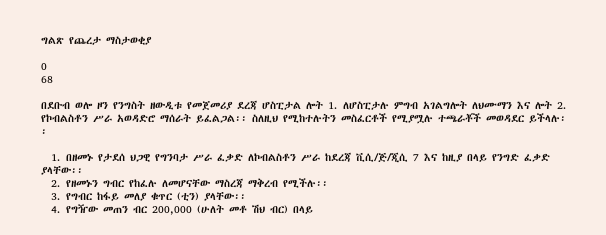ግልጽ የጨረታ ማስታወቂያ

0
68

በደቡብ ወሎ ዞን የንግስት ዘውዲቱ የመጀመሪያ ደረጃ ሆስፒታል ሎት 1. ለሆስፒታሉ ምግብ አገልግሎት ለህሙማን እና ሎት 2. የኮብልስቶን ሥራ አወዳድሮ ማሰራት ይፈልጋል፡፡ ስለዚህ የሚከተሉትን መስፈርቶች የሚያሟሉ ተጫራቾች መወዳደር ይችላሉ፡፡

  1. በዘመኑ የታደሰ ህጋዊ የግንባታ ሥራ ፈቃድ ለኮብልስቶን ሥራ ከደረጃ ቪሲ/ጅ/ጂሲ 7 እና ከዚያ በላይ የንግድ ፈቃድ ያላቸው፡፡
  2. የዘመኑን ግብር የከፈሉ ለመሆናቸው ማስረጃ ማቅረብ የሚችሉ፡፡
  3. የግብር ከፋይ መለያ ቁጥር (ቲን) ያላቸው፡፡
  4. የግዥው መጠን ብር 200,000 (ሁለት መቶ ሽህ ብር) በላይ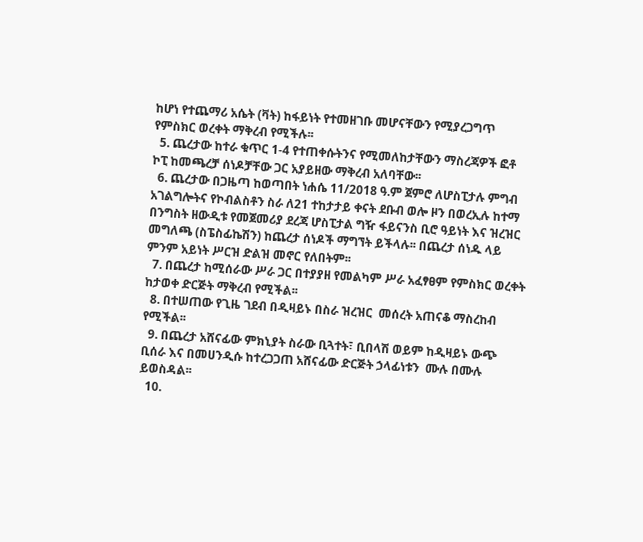ከሆነ የተጨማሪ አሴት (ቫት) ከፋይነት የተመዘገቡ መሆናቸውን የሚያረጋግጥ የምስክር ወረቀት ማቅረብ የሚችሉ፡፡
  5. ጨረታው ከተራ ቁጥር 1-4 የተጠቀሱትንና የሚመለከታቸውን ማስረጃዎች ፎቶ ኮፒ ከመጫረቻ ሰነዶቻቸው ጋር አያይዘው ማቅረብ አለባቸው፡፡
  6. ጨረታው በጋዜጣ ከወጣበት ነሐሴ 11/2018 ዓ.ም ጀምሮ ለሆስፒታሉ ምግብ አገልግሎትና የኮብልስቶን ስራ ለ21 ተከታታይ ቀናት ደቡብ ወሎ ዞን በወረኢሉ ከተማ በንግስት ዘውዲቱ የመጀመሪያ ደረጃ ሆስፒታል ግዥ ፋይናንስ ቢሮ ዓይነት እና ዝረዝር መግለጫ (ስፔስፊኬሽን) ከጨረታ ሰነዶች ማግኘት ይችላሉ፡፡ በጨረታ ሰነዱ ላይ ምንም አይነት ሥርዝ ድልዝ መኖር የለበትም፡፡
  7. በጨረታ ከሚሰራው ሥራ ጋር በተያያዘ የመልካም ሥራ አፈፃፀም የምስክር ወረቀት ከታወቀ ድርጅት ማቅረብ የሚችል፡፡
  8. በተሠጠው የጊዜ ገደብ በዲዛይኑ በስራ ዝረዝር  መሰረት አጠናቆ ማስረከብ የሚችል፡፡
  9. በጨረታ አሸናፊው ምክኒያት ስራው ቢጓተት፣ ቢበላሽ ወይም ከዲዛይኑ ውጭ ቢሰራ እና በመሀንዲሱ ከተረጋጋጠ አሸናፊው ድርጅት ኃላፊነቱን  ሙሉ በሙሉ ይወስዳል፡፡
  10.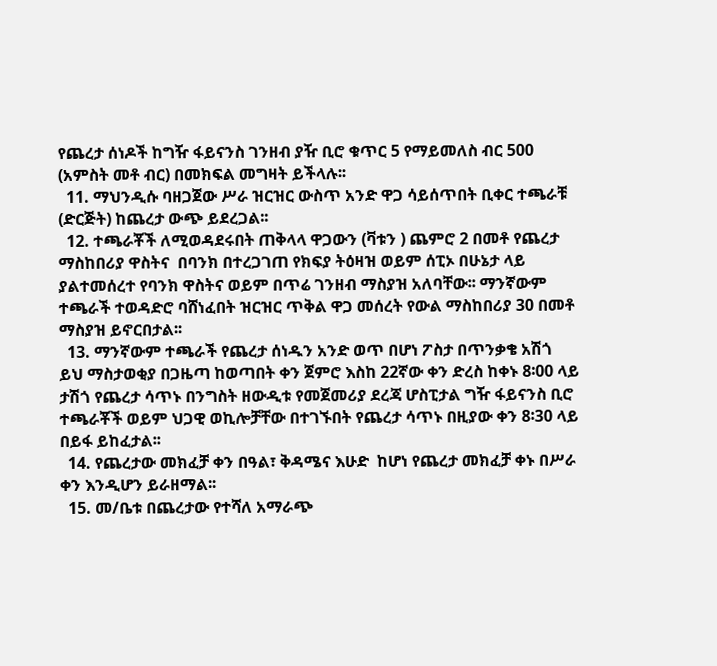የጨረታ ሰነዶች ከግዥ ፋይናንስ ገንዘብ ያዥ ቢሮ ቁጥር 5 የማይመለስ ብር 500 (አምስት መቶ ብር) በመክፍል መግዛት ይችላሉ፡፡
  11. ማህንዲሱ ባዘጋጀው ሥራ ዝርዝር ውስጥ አንድ ዋጋ ሳይሰጥበት ቢቀር ተጫራቹ (ድርጅት) ከጨረታ ውጭ ይደረጋል፡፡
  12. ተጫራቾች ለሚወዳደሩበት ጠቅላላ ዋጋውን (ቫቱን ) ጨምሮ 2 በመቶ የጨረታ ማስከበሪያ ዋስትና  በባንክ በተረጋገጠ የክፍያ ትዕዛዝ ወይም ሰፒኦ በሁኔታ ላይ ያልተመሰረተ የባንክ ዋስትና ወይም በጥሬ ገንዘብ ማስያዝ አለባቸው፡፡ ማንኛውም ተጫራች ተወዳድሮ ባሸነፈበት ዝርዝር ጥቅል ዋጋ መሰረት የውል ማስከበሪያ 30 በመቶ ማስያዝ ይኖርበታል፡፡
  13. ማንኛውም ተጫራች የጨረታ ሰነዱን አንድ ወጥ በሆነ ፖስታ በጥንቃቄ አሽጎ  ይህ ማስታወቂያ በጋዜጣ ከወጣበት ቀን ጀምሮ እስከ 22ኛው ቀን ድረስ ከቀኑ 8፡00 ላይ ታሽጎ የጨረታ ሳጥኑ በንግስት ዘውዲቱ የመጀመሪያ ደረጃ ሆስፒታል ግዥ ፋይናንስ ቢሮ ተጫራቾች ወይም ህጋዊ ወኪሎቻቸው በተገኙበት የጨረታ ሳጥኑ በዚያው ቀን 8፡30 ላይ በይፋ ይከፈታል፡፡
  14. የጨረታው መክፈቻ ቀን በዓል፣ ቅዳሜና እሁድ  ከሆነ የጨረታ መክፈቻ ቀኑ በሥራ ቀን እንዲሆን ይራዘማል፡፡
  15. መ/ቤቱ በጨረታው የተሻለ አማራጭ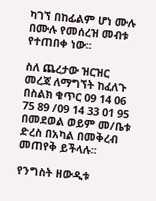ካገኘ በከፊልም ሆነ ሙሉ በሙሉ የመሰረዝ መብቱ የተጠበቀ ነው፡፡

ስለ ጨረታው ዝርዝር መረጃ ለማግኘት ከፈለጉ በስልክ ቁጥር 09 14 06 75 89 /09 14 33 01 95 በመደወል ወይም መ/ቤቱ ድረስ በአካል በመቅረብ መጠየቅ ይችላሉ፡፡

የንግስት ዘውዲቱ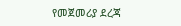የመጀመሪያ ደረጃ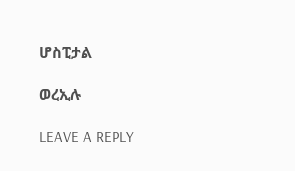ሆስፒታል

ወረኢሉ

LEAVE A REPLY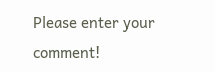Please enter your comment!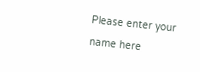Please enter your name here